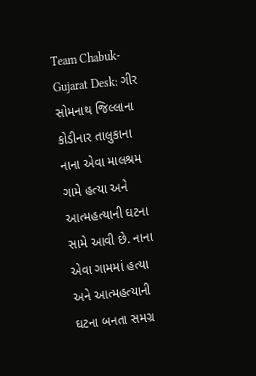Team Chabuk-Gujarat Desk: ગીર સોમનાથ જિલ્લાના કોડીનાર તાલુકાના નાના એવા માલશ્રમ ગામે હત્યા અને આત્મહત્યાની ઘટના સામે આવી છે. નાના એવા ગામમાં હત્યા અને આત્મહત્યાની ઘટના બનતા સમગ્ર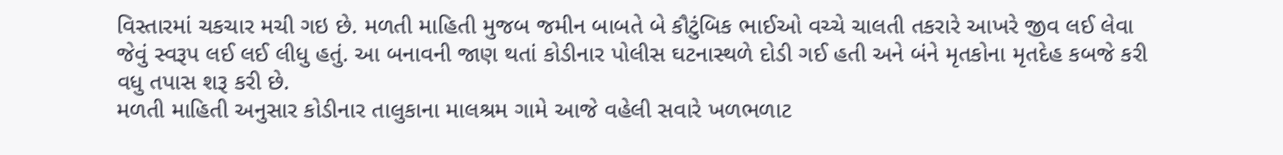વિસ્તારમાં ચકચાર મચી ગઇ છે. મળતી માહિતી મુજબ જમીન બાબતે બે કૌટુંબિક ભાઈઓ વચ્ચે ચાલતી તકરારે આખરે જીવ લઈ લેવા જેવું સ્વરૂપ લઈ લઈ લીધુ હતું. આ બનાવની જાણ થતાં કોડીનાર પોલીસ ઘટનાસ્થળે દોડી ગઈ હતી અને બંને મૃતકોના મૃતદેહ કબજે કરી વધુ તપાસ શરૂ કરી છે.
મળતી માહિતી અનુસાર કોડીનાર તાલુકાના માલશ્રમ ગામે આજે વહેલી સવારે ખળભળાટ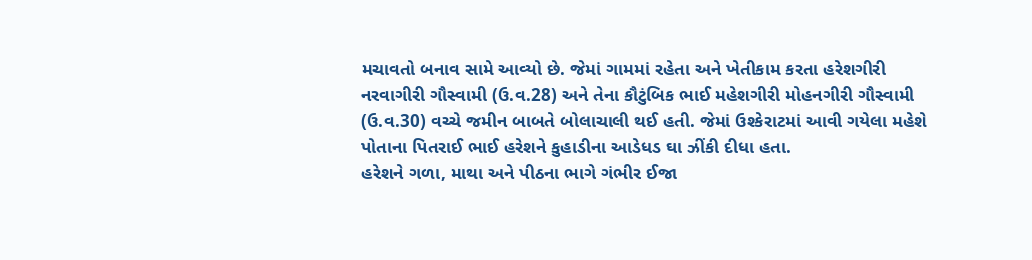મચાવતો બનાવ સામે આવ્યો છે. જેમાં ગામમાં રહેતા અને ખેતીકામ કરતા હરેશગીરી નરવાગીરી ગૌસ્વામી (ઉ.વ.28) અને તેના કૌટુંબિક ભાઈ મહેશગીરી મોહનગીરી ગૌસ્વામી (ઉ.વ.30) વચ્ચે જમીન બાબતે બોલાચાલી થઈ હતી. જેમાં ઉશ્કેરાટમાં આવી ગયેલા મહેશે પોતાના પિતરાઈ ભાઈ હરેશને કુહાડીના આડેધડ ઘા ઝીંકી દીધા હતા.
હરેશને ગળા, માથા અને પીઠના ભાગે ગંભીર ઈજા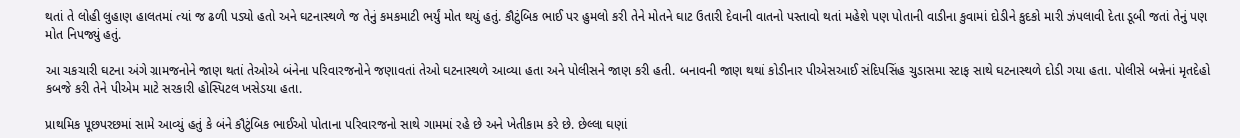થતાં તે લોહી લુહાણ હાલતમાં ત્યાં જ ઢળી પડ્યો હતો અને ઘટનાસ્થળે જ તેનું કમકમાટી ભર્યું મોત થયું હતું. કૌટુંબિક ભાઈ પર હુમલો કરી તેને મોતને ઘાટ ઉતારી દેવાની વાતનો પસ્તાવો થતાં મહેશે પણ પોતાની વાડીના કુવામાં દોડીને કુદકો મારી ઝંપલાવી દેતા ડૂબી જતાં તેનું પણ મોત નિપજ્યું હતું.

આ ચકચારી ઘટના અંગે ગ્રામજનોને જાણ થતાં તેઓએ બંનેના પરિવારજનોને જણાવતાં તેઓ ઘટનાસ્થળે આવ્યા હતા અને પોલીસને જાણ કરી હતી. બનાવની જાણ થથાં કોડીનાર પીએસઆઈ સંદિપસિંહ ચુડાસમા સ્ટાફ સાથે ઘટનાસ્થળે દોડી ગયા હતા. પોલીસે બન્નેનાં મૃતદેહો કબજે કરી તેને પીએમ માટે સરકારી હોસ્પિટલ ખસેડયા હતા.

પ્રાથમિક પૂછપરછમાં સામે આવ્યું હતું કે બંને કૌટુંબિક ભાઈઓ પોતાના પરિવારજનો સાથે ગામમાં રહે છે અને ખેતીકામ કરે છે. છેલ્લા ઘણાં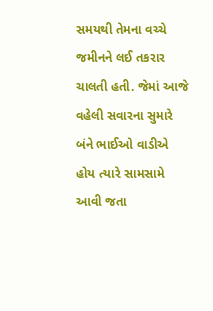સમયથી તેમના વચ્ચે જમીનને લઈ તકરાર ચાલતી હતી. જેમાં આજે વહેલી સવારના સુમારે બંને ભાઈઓ વાડીએ હોય ત્યારે સામસામે આવી જતા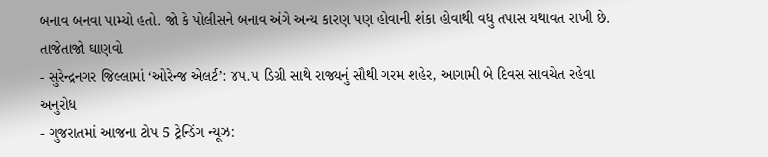બનાવ બનવા પામ્યો હતો. જો કે પોલીસને બનાવ અંગે અન્ય કારણ પણ હોવાની શંકા હોવાથી વધુ તપાસ યથાવત રાખી છે.
તાજેતાજો ઘાણવો
- સુરેન્દ્રનગર જિલ્લામાં ‘ઓરેન્જ એલર્ટ’: ૪૫.૫ ડિગ્રી સાથે રાજ્યનું સૌથી ગરમ શહેર, આગામી બે દિવસ સાવચેત રહેવા અનુરોધ
- ગુજરાતમાં આજના ટોપ 5 ટ્રેન્ડિંગ ન્યૂઝ: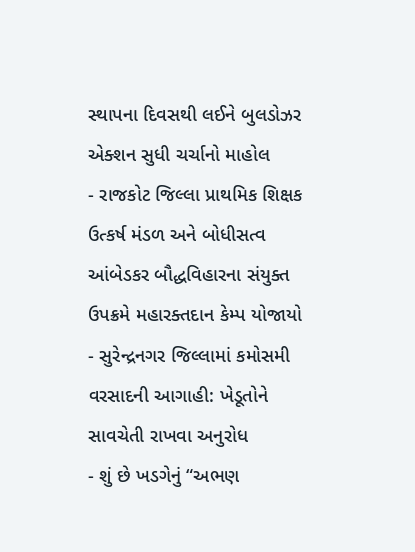સ્થાપના દિવસથી લઈને બુલડોઝર એક્શન સુધી ચર્ચાનો માહોલ
- રાજકોટ જિલ્લા પ્રાથમિક શિક્ષક ઉત્કર્ષ મંડળ અને બોધીસત્વ આંબેડકર બૌદ્ધવિહારના સંયુક્ત ઉપક્રમે મહારક્તદાન કેમ્પ યોજાયો
- સુરેન્દ્રનગર જિલ્લામાં કમોસમી વરસાદની આગાહી: ખેડૂતોને સાવચેતી રાખવા અનુરોધ
- શું છે ખડગેનું “અભણ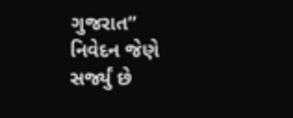ગુજરાત” નિવેદન જેણે સર્જ્યું છે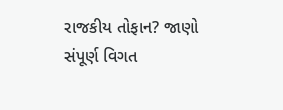રાજકીય તોફાન? જાણો સંપૂર્ણ વિગત